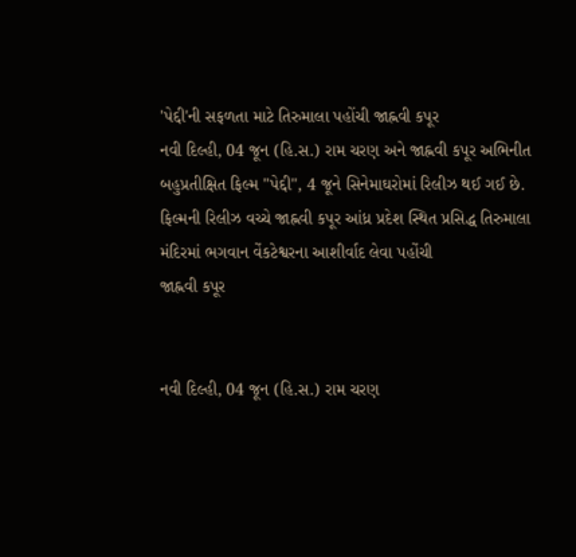'પેદ્દી'ની સફળતા માટે તિરુમાલા પહોંચી જાહ્નવી કપૂર
નવી દિલ્હી, 04 જૂન (હિ.સ.) રામ ચરણ અને જાહ્નવી કપૂર અભિનીત બહુપ્રતીક્ષિત ફિલ્મ ''પેદ્દી'', 4 જૂને સિનેમાઘરોમાં રિલીઝ થઈ ગઈ છે. ફિલ્મની રિલીઝ વચ્ચે જાહ્નવી કપૂર આંધ્ર પ્રદેશ સ્થિત પ્રસિદ્ધ તિરુમાલા મંદિરમાં ભગવાન વેંકટેશ્વરના આશીર્વાદ લેવા પહોંચી
જાહ્નવી કપૂર


નવી દિલ્હી, 04 જૂન (હિ.સ.) રામ ચરણ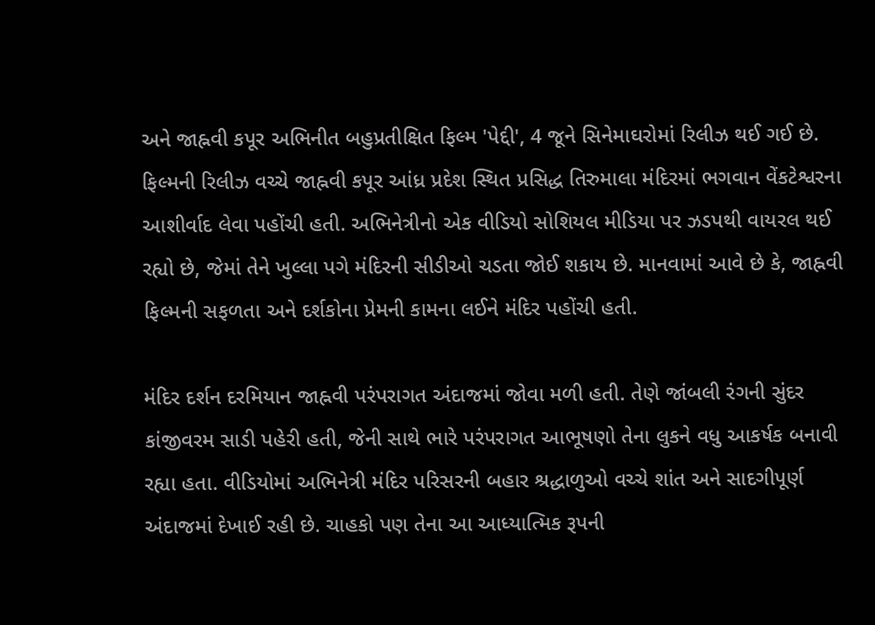અને જાહ્નવી કપૂર અભિનીત બહુપ્રતીક્ષિત ફિલ્મ 'પેદ્દી', 4 જૂને સિનેમાઘરોમાં રિલીઝ થઈ ગઈ છે. ફિલ્મની રિલીઝ વચ્ચે જાહ્નવી કપૂર આંધ્ર પ્રદેશ સ્થિત પ્રસિદ્ધ તિરુમાલા મંદિરમાં ભગવાન વેંકટેશ્વરના આશીર્વાદ લેવા પહોંચી હતી. અભિનેત્રીનો એક વીડિયો સોશિયલ મીડિયા પર ઝડપથી વાયરલ થઈ રહ્યો છે, જેમાં તેને ખુલ્લા પગે મંદિરની સીડીઓ ચડતા જોઈ શકાય છે. માનવામાં આવે છે કે, જાહ્નવી ફિલ્મની સફળતા અને દર્શકોના પ્રેમની કામના લઈને મંદિર પહોંચી હતી.

મંદિર દર્શન દરમિયાન જાહ્નવી પરંપરાગત અંદાજમાં જોવા મળી હતી. તેણે જાંબલી રંગની સુંદર કાંજીવરમ સાડી પહેરી હતી, જેની સાથે ભારે પરંપરાગત આભૂષણો તેના લુકને વધુ આકર્ષક બનાવી રહ્યા હતા. વીડિયોમાં અભિનેત્રી મંદિર પરિસરની બહાર શ્રદ્ધાળુઓ વચ્ચે શાંત અને સાદગીપૂર્ણ અંદાજમાં દેખાઈ રહી છે. ચાહકો પણ તેના આ આધ્યાત્મિક રૂપની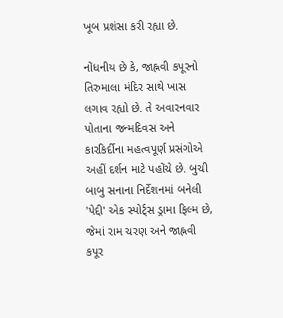ખૂબ પ્રશંસા કરી રહ્યા છે.

નોંધનીય છે કે, જાહ્નવી કપૂરનો તિરુમાલા મંદિર સાથે ખાસ લગાવ રહ્યો છે. તે અવારનવાર પોતાના જન્મદિવસ અને કારકિર્દીના મહત્વપૂર્ણ પ્રસંગોએ અહીં દર્શન માટે પહોંચે છે. બુચી બાબુ સનાના નિર્દેશનમાં બનેલી 'પેદ્દી' એક સ્પોર્ટ્સ ડ્રામા ફિલ્મ છે, જેમાં રામ ચરણ અને જાહ્નવી કપૂર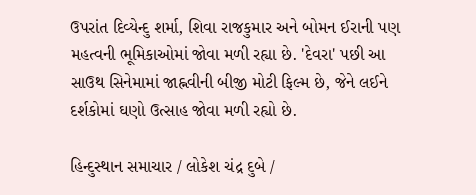ઉપરાંત દિવ્યેન્દુ શર્મા, શિવા રાજકુમાર અને બોમન ઈરાની પણ મહત્વની ભૂમિકાઓમાં જોવા મળી રહ્યા છે. 'દેવરા' પછી આ સાઉથ સિનેમામાં જાહ્નવીની બીજી મોટી ફિલ્મ છે, જેને લઈને દર્શકોમાં ઘણો ઉત્સાહ જોવા મળી રહ્યો છે.

હિન્દુસ્થાન સમાચાર / લોકેશ ચંદ્ર દુબે /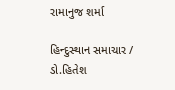રામાનુજ શર્મા

હિન્દુસ્થાન સમાચાર / ડો.હિતેશ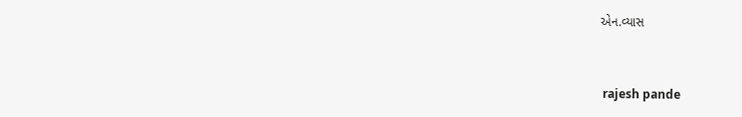એન.વ્યાસ


 rajesh pande